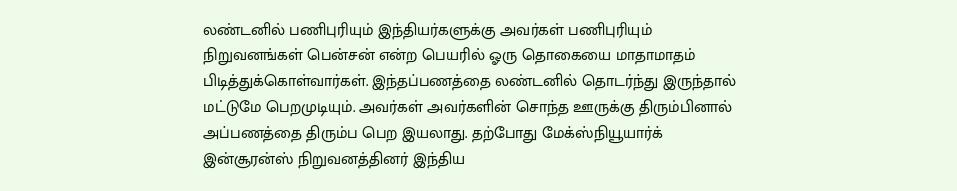லண்டனில் பணிபுரியும் இந்தியர்களுக்கு அவர்கள் பணிபுரியும் நிறுவனங்கள் பென்சன் என்ற பெயரில் ஓரு தொகையை மாதாமாதம் பிடித்துக்கொள்வார்கள். இந்தப்பணத்தை லண்டனில் தொடர்ந்து இருந்தால் மட்டுமே பெறமுடியும். அவர்கள் அவர்களின் சொந்த ஊருக்கு திரும்பினால் அப்பணத்தை திரும்ப பெற இயலாது. தற்போது மேக்ஸ்நியூயார்க் இன்சூரன்ஸ் நிறுவனத்தினர் இந்திய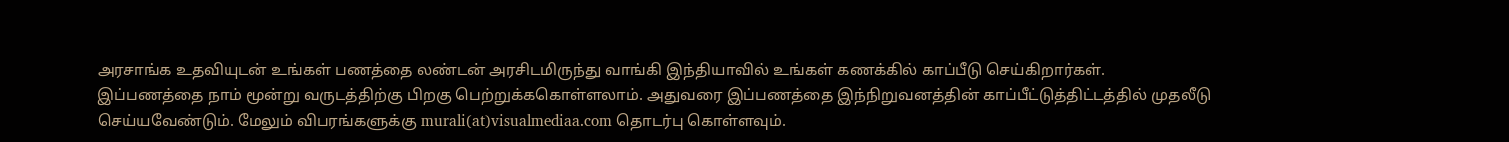அரசாங்க உதவியுடன் உங்கள் பணத்தை லண்டன் அரசிடமிருந்து வாங்கி இந்தியாவில் உங்கள் கணக்கில் காப்பீடு செய்கிறார்கள்.
இப்பணத்தை நாம் மூன்று வருடத்திற்கு பிறகு பெற்றுக்ககொள்ளலாம். அதுவரை இப்பணத்தை இந்நிறுவனத்தின் காப்பீட்டுத்திட்டத்தில் முதலீடு செய்யவேண்டும். மேலும் விபரங்களுக்கு murali(at)visualmediaa.com தொடர்பு கொள்ளவும்.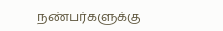நண்பர்களுக்கு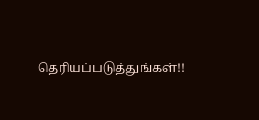தெரியப்படுத்துங்கள்!!